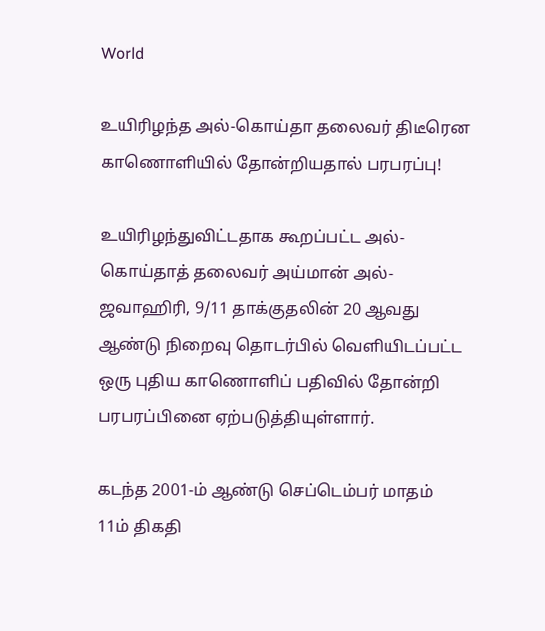World

உயிரிழந்த அல்-கொய்தா தலைவர் திடீரென காணொளியில் தோன்றியதால் பரபரப்பு!

உயிரிழந்துவிட்டதாக கூறப்பட்ட அல்-கொய்தாத் தலைவர் அய்மான் அல்-ஜவாஹிரி, 9/11 தாக்குதலின் 20 ஆவது ஆண்டு நிறைவு தொடர்பில் வெளியிடப்பட்ட ஒரு புதிய காணொளிப் பதிவில் தோன்றி பரபரப்பினை ஏற்படுத்தியுள்ளார்.

கடந்த 2001-ம் ஆண்டு செப்டெம்பர் மாதம் 11ம் திகதி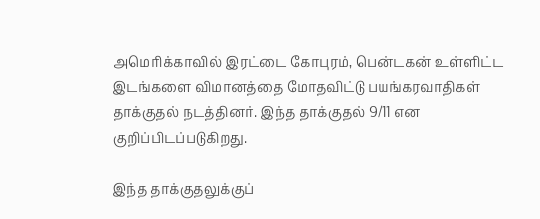அமெரிக்காவில் இரட்டை கோபுரம், பென்டகன் உள்ளிட்ட இடங்களை விமானத்தை மோதவிட்டு பயங்கரவாதிகள் தாக்குதல் நடத்தினர். இந்த தாக்குதல் 9/11 என குறிப்பிடப்படுகிறது.

இந்த தாக்குதலுக்குப்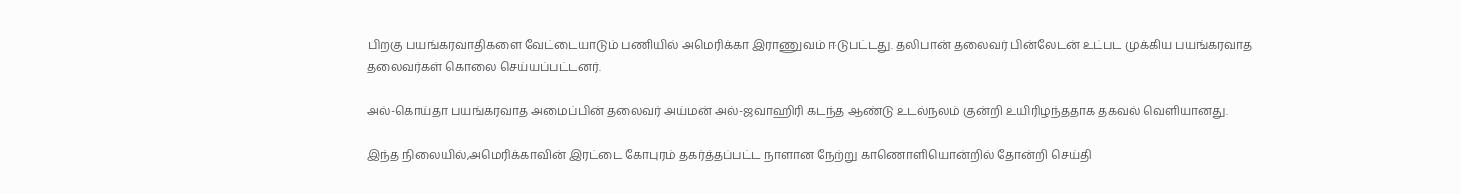பிறகு பயங்கரவாதிகளை வேட்டையாடும் பணியில் அமெரிக்கா இராணுவம் ஈடுபட்டது. தலிபான் தலைவர் பின்லேடன் உட்பட முக்கிய பயங்கரவாத தலைவர்கள் கொலை செய்யப்பட்டனர்.

அல்-கொய்தா பயங்கரவாத அமைப்பின் தலைவர் அய்மன் அல்-ஜவாஹிரி கடந்த ஆண்டு உடல்நலம் குன்றி உயிரிழந்ததாக தகவல் வெளியானது.

இந்த நிலையில்,அமெரிக்காவின் இரட்டை கோபுரம் தகர்த்தப்பட்ட நாளான நேற்று காணொளியொன்றில் தோன்றி செய்தி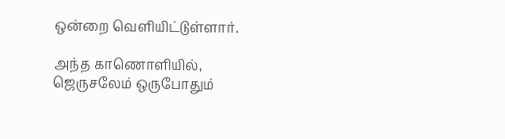ஒன்றை வெளியிட்டுள்ளார்.

அந்த காணொளியில், ஜெருசலேம் ஒருபோதும்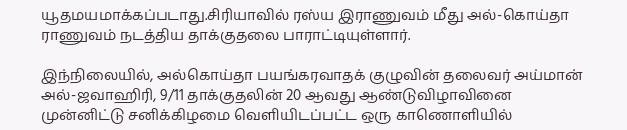யூதமயமாக்கப்படாது.சிரியாவில் ரஸ்ய இராணுவம் மீது அல்-கொய்தா ராணுவம் நடத்திய தாக்குதலை பாராட்டியுள்ளார்.

இந்நிலையில், அல்கொய்தா பயங்கரவாதக் குழுவின் தலைவர் அய்மான் அல்-ஜவாஹிரி, 9/11 தாக்குதலின் 20 ஆவது ஆண்டுவிழாவினை முன்னிட்டு சனிக்கிழமை வெளியிடப்பட்ட ஒரு காணொளியில்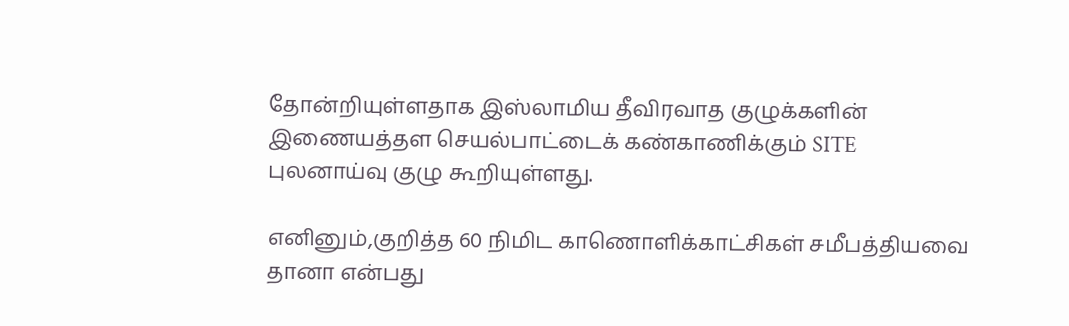தோன்றியுள்ளதாக இஸ்லாமிய தீவிரவாத குழுக்களின் இணையத்தள செயல்பாட்டைக் கண்காணிக்கும் SITE புலனாய்வு குழு கூறியுள்ளது.

எனினும்,குறித்த 60 நிமிட காணொளிக்காட்சிகள் சமீபத்தியவை தானா என்பது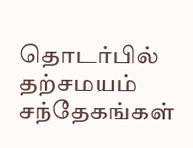தொடர்பில் தற்சமயம் சந்தேகங்கள்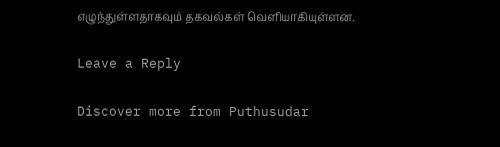எழுந்துள்ளதாகவும் தகவல்கள் வெளியாகியுள்ளன.

Leave a Reply

Discover more from Puthusudar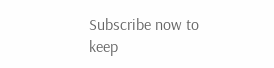Subscribe now to keep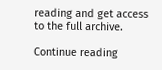reading and get access to the full archive.

Continue reading